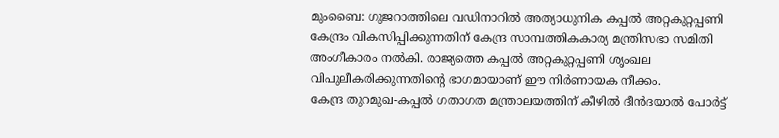മുംബൈ: ഗുജറാത്തിലെ വഡിനാറിൽ അത്യാധുനിക കപ്പൽ അറ്റകുറ്റപ്പണി കേന്ദ്രം വികസിപ്പിക്കുന്നതിന് കേന്ദ്ര സാമ്പത്തികകാര്യ മന്ത്രിസഭാ സമിതി അംഗീകാരം നൽകി. രാജ്യത്തെ കപ്പൽ അറ്റകുറ്റപ്പണി ശൃംഖല വിപുലീകരിക്കുന്നതിന്റെ ഭാഗമായാണ് ഈ നിർണായക നീക്കം.
കേന്ദ്ര തുറമുഖ-കപ്പൽ ഗതാഗത മന്ത്രാലയത്തിന് കീഴിൽ ദീൻദയാൽ പോർട്ട്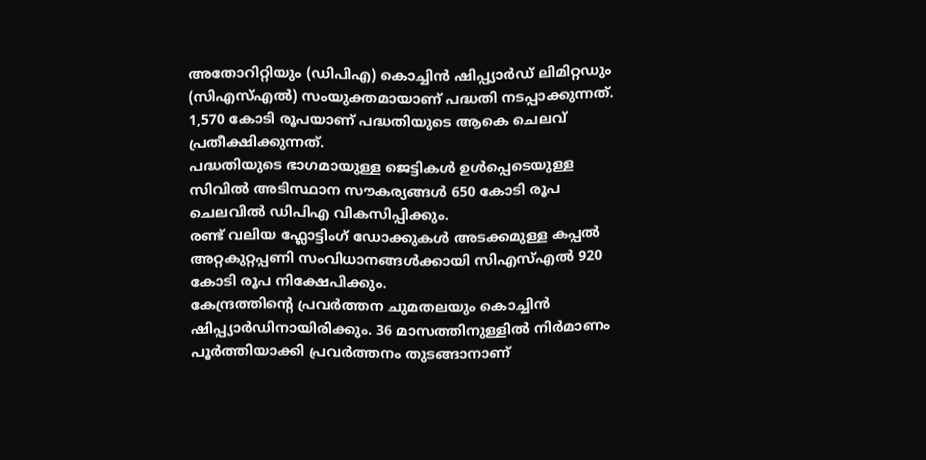അതോറിറ്റിയും (ഡിപിഎ) കൊച്ചിൻ ഷിപ്പ്യാർഡ് ലിമിറ്റഡും (സിഎസ്എൽ) സംയുക്തമായാണ് പദ്ധതി നടപ്പാക്കുന്നത്. 1,570 കോടി രൂപയാണ് പദ്ധതിയുടെ ആകെ ചെലവ് പ്രതീക്ഷിക്കുന്നത്.
പദ്ധതിയുടെ ഭാഗമായുള്ള ജെട്ടികൾ ഉൾപ്പെടെയുള്ള സിവിൽ അടിസ്ഥാന സൗകര്യങ്ങൾ 650 കോടി രൂപ ചെലവിൽ ഡിപിഎ വികസിപ്പിക്കും.
രണ്ട് വലിയ ഫ്ലോട്ടിംഗ് ഡോക്കുകൾ അടക്കമുള്ള കപ്പൽ അറ്റകുറ്റപ്പണി സംവിധാനങ്ങൾക്കായി സിഎസ്എൽ 920 കോടി രൂപ നിക്ഷേപിക്കും.
കേന്ദ്രത്തിന്റെ പ്രവർത്തന ചുമതലയും കൊച്ചിൻ ഷിപ്പ്യാർഡിനായിരിക്കും. 36 മാസത്തിനുള്ളിൽ നിർമാണം പൂർത്തിയാക്കി പ്രവർത്തനം തുടങ്ങാനാണ്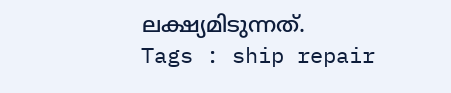ലക്ഷ്യമിടുന്നത്.
Tags : ship repair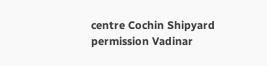centre Cochin Shipyard permission Vadinar